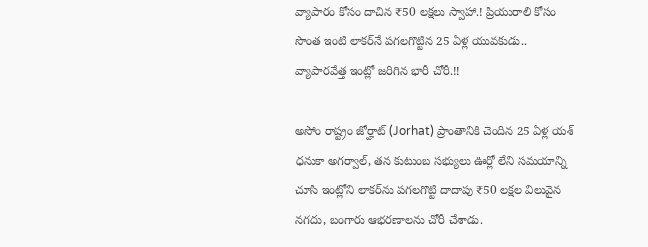వ్యాపారం కోసం దాచిన ₹50 లక్షలు స్వాహా.! ప్రియురాలి కోసం సొంత ఇంటి లాకర్‌నే పగలగొట్టిన 25 ఏళ్ల యువకుడు.. వ్యాపారవేత్త ఇంట్లో జరిగిన భారీ చోరీ.!!

అసోం రాష్ట్రం జోర్హాట్ (Jorhat) ప్రాంతానికి చెందిన 25 ఏళ్ల యశ్ ధనుకా అగర్వాల్, తన కుటుంబ సభ్యులు ఊర్లో లేని సమయాన్ని చూసి ఇంట్లోని లాకర్‌ను పగలగొట్టి దాదాపు ₹50 లక్షల విలువైన నగదు, బంగారు ఆభరణాలను చోరీ చేశాడు.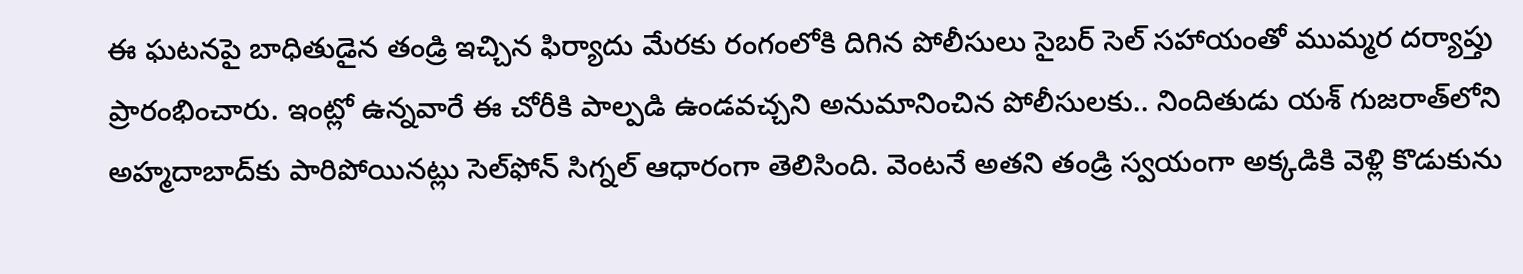ఈ ఘటనపై బాధితుడైన తండ్రి ఇచ్చిన ఫిర్యాదు మేరకు రంగంలోకి దిగిన పోలీసులు సైబర్ సెల్ సహాయంతో ముమ్మర దర్యాప్తు ప్రారంభించారు. ఇంట్లో ఉన్నవారే ఈ చోరీకి పాల్పడి ఉండవచ్చని అనుమానించిన పోలీసులకు.. నిందితుడు యశ్ గుజరాత్‌లోని అహ్మదాబాద్‌కు పారిపోయినట్లు సెల్‌ఫోన్ సిగ్నల్ ఆధారంగా తెలిసింది. వెంటనే అతని తండ్రి స్వయంగా అక్కడికి వెళ్లి కొడుకును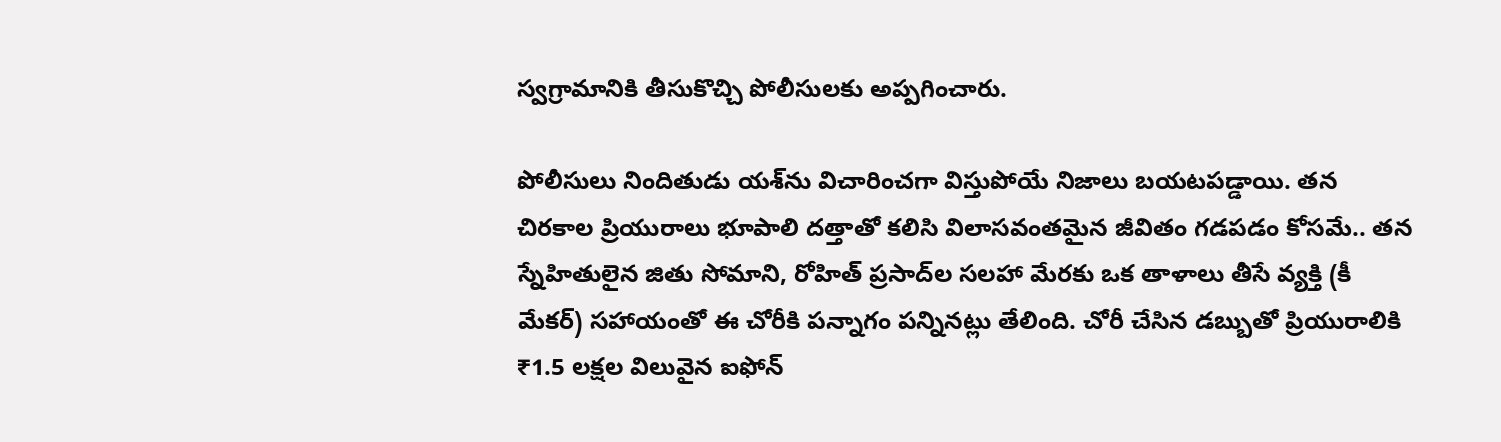స్వగ్రామానికి తీసుకొచ్చి పోలీసులకు అప్పగించారు.

పోలీసులు నిందితుడు యశ్‌ను విచారించగా విస్తుపోయే నిజాలు బయటపడ్డాయి. తన చిరకాల ప్రియురాలు భూపాలి దత్తాతో కలిసి విలాసవంతమైన జీవితం గడపడం కోసమే.. తన స్నేహితులైన జితు సోమాని, రోహిత్ ప్రసాద్‌ల సలహా మేరకు ఒక తాళాలు తీసే వ్యక్తి (కీ మేకర్) సహాయంతో ఈ చోరీకి పన్నాగం పన్నినట్లు తేలింది. చోరీ చేసిన డబ్బుతో ప్రియురాలికి ₹1.5 లక్షల విలువైన ఐఫోన్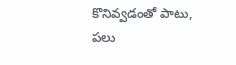కొనివ్వడంతో పాటు, పలు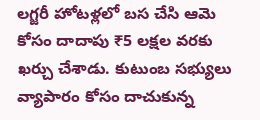లగ్జరీ హోటళ్లలో బస చేసి ఆమె కోసం దాదాపు ₹5 లక్షల వరకు ఖర్చు చేశాడు. కుటుంబ సభ్యులు వ్యాపారం కోసం దాచుకున్న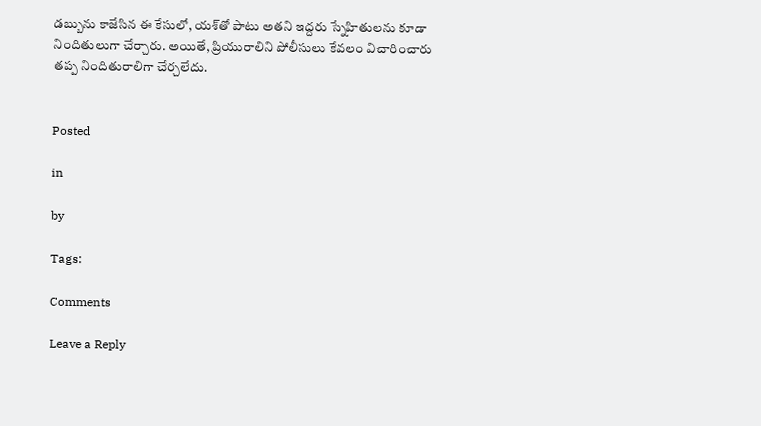డబ్బును కాజేసిన ఈ కేసులో, యశ్‌తో పాటు అతని ఇద్దరు స్నేహితులను కూడా నిందితులుగా చేర్చారు. అయితే, ప్రియురాలిని పోలీసులు కేవలం విచారించారు తప్ప నిందితురాలిగా చేర్చలేదు.


Posted

in

by

Tags:

Comments

Leave a Reply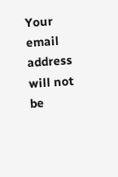Your email address will not be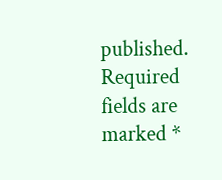published. Required fields are marked *